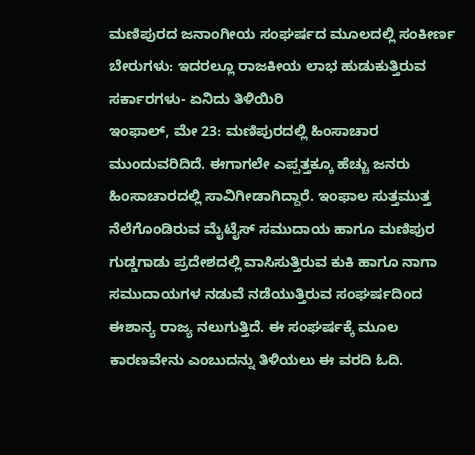ಮಣಿಪುರದ ಜನಾಂಗೀಯ ಸಂಘರ್ಷದ ಮೂಲದಲ್ಲಿ ಸಂಕೀರ್ಣ ಬೇರುಗಳು: ಇದರಲ್ಲೂ ರಾಜಕೀಯ ಲಾಭ ಹುಡುಕುತ್ತಿರುವ ಸರ್ಕಾರಗಳು- ಏನಿದು ತಿಳಿಯಿರಿ
ಇಂಫಾಲ್, ಮೇ 23: ಮಣಿಪುರದಲ್ಲಿ ಹಿಂಸಾಚಾರ ಮುಂದುವರಿದಿದೆ. ಈಗಾಗಲೇ ಎಪ್ಪತ್ತಕ್ಕೂ ಹೆಚ್ಚು ಜನರು ಹಿಂಸಾಚಾರದಲ್ಲಿ ಸಾವಿಗೀಡಾಗಿದ್ದಾರೆ. ಇಂಫಾಲ ಸುತ್ತಮುತ್ತ ನೆಲೆಗೊಂಡಿರುವ ಮೈಟೈಸ್ ಸಮುದಾಯ ಹಾಗೂ ಮಣಿಪುರ ಗುಡ್ಡಗಾಡು ಪ್ರದೇಶದಲ್ಲಿ ವಾಸಿಸುತ್ತಿರುವ ಕುಕಿ ಹಾಗೂ ನಾಗಾ ಸಮುದಾಯಗಳ ನಡುವೆ ನಡೆಯುತ್ತಿರುವ ಸಂಘರ್ಷದಿಂದ ಈಶಾನ್ಯ ರಾಜ್ಯ ನಲುಗುತ್ತಿದೆ. ಈ ಸಂಘರ್ಷಕ್ಕೆ ಮೂಲ ಕಾರಣವೇನು ಎಂಬುದನ್ನು ತಿಳಿಯಲು ಈ ವರದಿ ಓದಿ.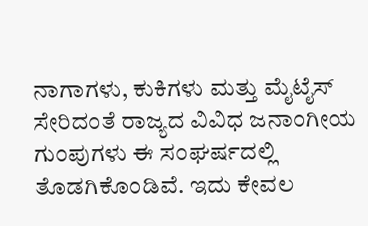ನಾಗಾಗಳು, ಕುಕಿಗಳು ಮತ್ತು ಮೈಟೈಸ್ ಸೇರಿದಂತೆ ರಾಜ್ಯದ ವಿವಿಧ ಜನಾಂಗೀಯ ಗುಂಪುಗಳು ಈ ಸಂಘರ್ಷದಲ್ಲಿ ತೊಡಗಿಕೊಂಡಿವೆ. ಇದು ಕೇವಲ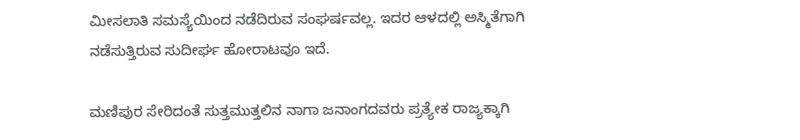ಮೀಸಲಾತಿ ಸಮಸ್ಯೆಯಿಂದ ನಡೆದಿರುವ ಸಂಘರ್ಷವಲ್ಲ. ಇದರ ಆಳದಲ್ಲಿ ಅಸ್ಮಿತೆಗಾಗಿ ನಡೆಸುತ್ತಿರುವ ಸುದೀರ್ಘ ಹೋರಾಟವೂ ಇದೆ.

ಮಣಿಪುರ ಸೇರಿದಂತೆ ಸುತ್ತಮುತ್ತಲಿನ ನಾಗಾ ಜನಾಂಗದವರು ಪ್ರತ್ಯೇಕ ರಾಜ್ಯಕ್ಕಾಗಿ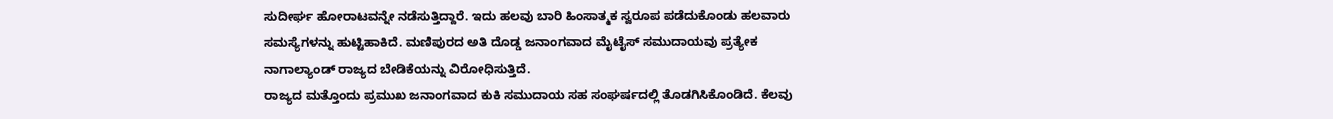ಸುದೀರ್ಘ ಹೋರಾಟವನ್ನೇ ನಡೆಸುತ್ತಿದ್ದಾರೆ. ಇದು ಹಲವು ಬಾರಿ ಹಿಂಸಾತ್ಮಕ ಸ್ವರೂಪ ಪಡೆದುಕೊಂಡು ಹಲವಾರು ಸಮಸ್ಯೆಗಳನ್ನು ಹುಟ್ಟಿಹಾಕಿದೆ. ಮಣಿಪುರದ ಅತಿ ದೊಡ್ಡ ಜನಾಂಗವಾದ ಮೈಟೈಸ್ ಸಮುದಾಯವು ಪ್ರತ್ಯೇಕ ನಾಗಾಲ್ಯಾಂಡ್ ರಾಜ್ಯದ ಬೇಡಿಕೆಯನ್ನು ವಿರೋಧಿಸುತ್ತಿದೆ.
ರಾಜ್ಯದ ಮತ್ತೊಂದು ಪ್ರಮುಖ ಜನಾಂಗವಾದ ಕುಕಿ ಸಮುದಾಯ ಸಹ ಸಂಘರ್ಷದಲ್ಲಿ ತೊಡಗಿಸಿಕೊಂಡಿದೆ. ಕೆಲವು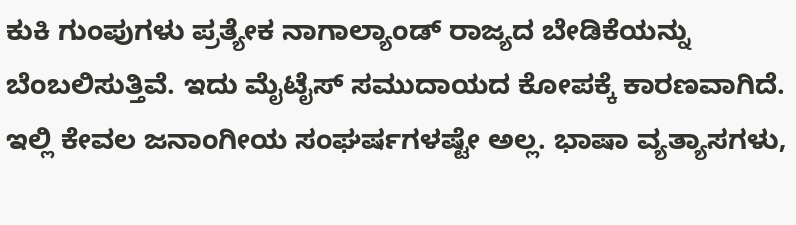ಕುಕಿ ಗುಂಪುಗಳು ಪ್ರತ್ಯೇಕ ನಾಗಾಲ್ಯಾಂಡ್ ರಾಜ್ಯದ ಬೇಡಿಕೆಯನ್ನು ಬೆಂಬಲಿಸುತ್ತಿವೆ. ಇದು ಮೈಟೈಸ್ ಸಮುದಾಯದ ಕೋಪಕ್ಕೆ ಕಾರಣವಾಗಿದೆ.
ಇಲ್ಲಿ ಕೇವಲ ಜನಾಂಗೀಯ ಸಂಘರ್ಷಗಳಷ್ಟೇ ಅಲ್ಲ. ಭಾಷಾ ವ್ಯತ್ಯಾಸಗಳು,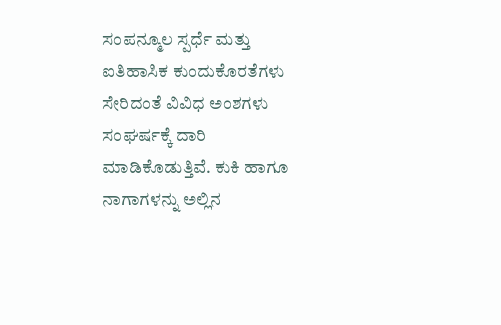ಸಂಪನ್ಮೂಲ ಸ್ಪರ್ಧೆ ಮತ್ತು ಐತಿಹಾಸಿಕ ಕುಂದುಕೊರತೆಗಳು ಸೇರಿದಂತೆ ವಿವಿಧ ಅಂಶಗಳು ಸಂಘರ್ಷಕ್ಕೆ ದಾರಿ ಮಾಡಿಕೊಡುತ್ತಿವೆ. ಕುಕಿ ಹಾಗೂ ನಾಗಾಗಳನ್ನು ಅಲ್ಲಿನ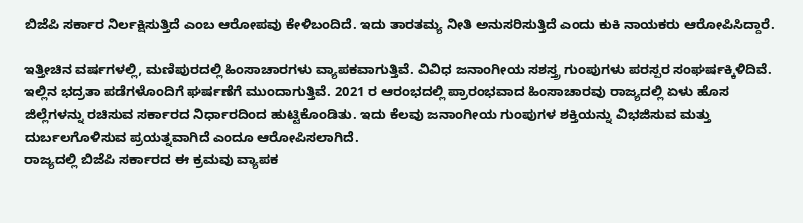ಬಿಜೆಪಿ ಸರ್ಕಾರ ನಿರ್ಲಕ್ಷಿಸುತ್ತಿದೆ ಎಂಬ ಆರೋಪವು ಕೇಳಿಬಂದಿದೆ. ಇದು ತಾರತಮ್ಯ ನೀತಿ ಅನುಸರಿಸುತ್ತಿದೆ ಎಂದು ಕುಕಿ ನಾಯಕರು ಆರೋಪಿಸಿದ್ದಾರೆ.

ಇತ್ತೀಚಿನ ವರ್ಷಗಳಲ್ಲಿ, ಮಣಿಪುರದಲ್ಲಿ ಹಿಂಸಾಚಾರಗಳು ವ್ಯಾಪಕವಾಗುತ್ತಿವೆ. ವಿವಿಧ ಜನಾಂಗೀಯ ಸಶಸ್ತ್ರ ಗುಂಪುಗಳು ಪರಸ್ಪರ ಸಂಘರ್ಷಕ್ಕಿಳಿದಿವೆ. ಇಲ್ಲಿನ ಭದ್ರತಾ ಪಡೆಗಳೊಂದಿಗೆ ಘರ್ಷಣೆಗೆ ಮುಂದಾಗುತ್ತಿವೆ. 2021 ರ ಆರಂಭದಲ್ಲಿ ಪ್ರಾರಂಭವಾದ ಹಿಂಸಾಚಾರವು ರಾಜ್ಯದಲ್ಲಿ ಏಳು ಹೊಸ ಜಿಲ್ಲೆಗಳನ್ನು ರಚಿಸುವ ಸರ್ಕಾರದ ನಿರ್ಧಾರದಿಂದ ಹುಟ್ಟಿಕೊಂಡಿತು. ಇದು ಕೆಲವು ಜನಾಂಗೀಯ ಗುಂಪುಗಳ ಶಕ್ತಿಯನ್ನು ವಿಭಜಿಸುವ ಮತ್ತು ದುರ್ಬಲಗೊಳಿಸುವ ಪ್ರಯತ್ನವಾಗಿದೆ ಎಂದೂ ಆರೋಪಿಸಲಾಗಿದೆ.
ರಾಜ್ಯದಲ್ಲಿ ಬಿಜೆಪಿ ಸರ್ಕಾರದ ಈ ಕ್ರಮವು ವ್ಯಾಪಕ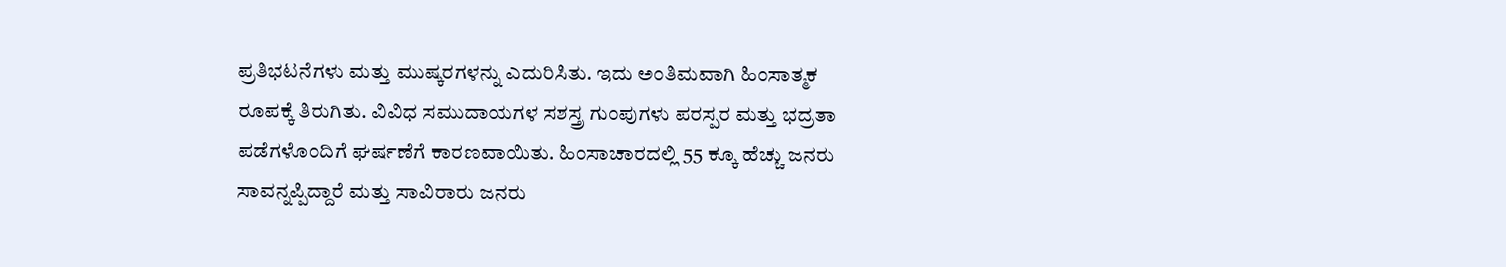ಪ್ರತಿಭಟನೆಗಳು ಮತ್ತು ಮುಷ್ಕರಗಳನ್ನು ಎದುರಿಸಿತು. ಇದು ಅಂತಿಮವಾಗಿ ಹಿಂಸಾತ್ಮಕ ರೂಪಕ್ಕೆ ತಿರುಗಿತು. ವಿವಿಧ ಸಮುದಾಯಗಳ ಸಶಸ್ತ್ರ ಗುಂಪುಗಳು ಪರಸ್ಪರ ಮತ್ತು ಭದ್ರತಾ ಪಡೆಗಳೊಂದಿಗೆ ಘರ್ಷಣೆಗೆ ಕಾರಣವಾಯಿತು. ಹಿಂಸಾಚಾರದಲ್ಲಿ 55 ಕ್ಕೂ ಹೆಚ್ಚು ಜನರು ಸಾವನ್ನಪ್ಪಿದ್ದಾರೆ ಮತ್ತು ಸಾವಿರಾರು ಜನರು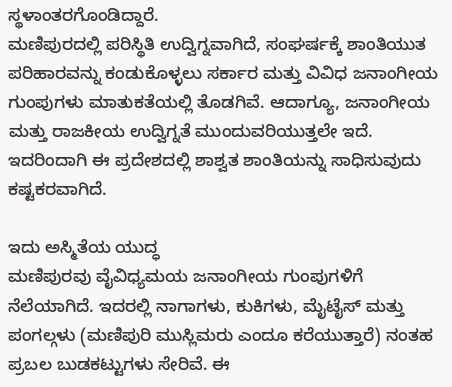ಸ್ಥಳಾಂತರಗೊಂಡಿದ್ದಾರೆ.
ಮಣಿಪುರದಲ್ಲಿ ಪರಿಸ್ಥಿತಿ ಉದ್ವಿಗ್ನವಾಗಿದೆ, ಸಂಘರ್ಷಕ್ಕೆ ಶಾಂತಿಯುತ ಪರಿಹಾರವನ್ನು ಕಂಡುಕೊಳ್ಳಲು ಸರ್ಕಾರ ಮತ್ತು ವಿವಿಧ ಜನಾಂಗೀಯ ಗುಂಪುಗಳು ಮಾತುಕತೆಯಲ್ಲಿ ತೊಡಗಿವೆ. ಆದಾಗ್ಯೂ, ಜನಾಂಗೀಯ ಮತ್ತು ರಾಜಕೀಯ ಉದ್ವಿಗ್ನತೆ ಮುಂದುವರಿಯುತ್ತಲೇ ಇದೆ. ಇದರಿಂದಾಗಿ ಈ ಪ್ರದೇಶದಲ್ಲಿ ಶಾಶ್ವತ ಶಾಂತಿಯನ್ನು ಸಾಧಿಸುವುದು ಕಷ್ಟಕರವಾಗಿದೆ.

ಇದು ಅಸ್ಮಿತೆಯ ಯುದ್ಧ
ಮಣಿಪುರವು ವೈವಿಧ್ಯಮಯ ಜನಾಂಗೀಯ ಗುಂಪುಗಳಿಗೆ ನೆಲೆಯಾಗಿದೆ. ಇದರಲ್ಲಿ ನಾಗಾಗಳು, ಕುಕಿಗಳು, ಮೈಟೈಸ್ ಮತ್ತು ಪಂಗಲ್ಗಳು (ಮಣಿಪುರಿ ಮುಸ್ಲಿಮರು ಎಂದೂ ಕರೆಯುತ್ತಾರೆ) ನಂತಹ ಪ್ರಬಲ ಬುಡಕಟ್ಟುಗಳು ಸೇರಿವೆ. ಈ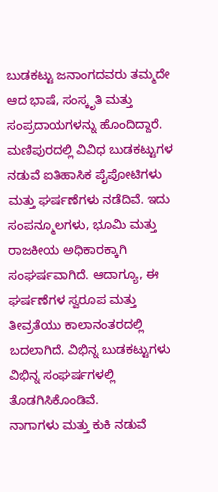ಬುಡಕಟ್ಟು ಜನಾಂಗದವರು ತಮ್ಮದೇ ಆದ ಭಾಷೆ, ಸಂಸ್ಕೃತಿ ಮತ್ತು ಸಂಪ್ರದಾಯಗಳನ್ನು ಹೊಂದಿದ್ದಾರೆ.
ಮಣಿಪುರದಲ್ಲಿ ವಿವಿಧ ಬುಡಕಟ್ಟುಗಳ ನಡುವೆ ಐತಿಹಾಸಿಕ ಪೈಪೋಟಿಗಳು ಮತ್ತು ಘರ್ಷಣೆಗಳು ನಡೆದಿವೆ. ಇದು ಸಂಪನ್ಮೂಲಗಳು, ಭೂಮಿ ಮತ್ತು ರಾಜಕೀಯ ಅಧಿಕಾರಕ್ಕಾಗಿ ಸಂಘರ್ಷವಾಗಿದೆ. ಆದಾಗ್ಯೂ, ಈ ಘರ್ಷಣೆಗಳ ಸ್ವರೂಪ ಮತ್ತು ತೀವ್ರತೆಯು ಕಾಲಾನಂತರದಲ್ಲಿ ಬದಲಾಗಿದೆ. ವಿಭಿನ್ನ ಬುಡಕಟ್ಟುಗಳು ವಿಭಿನ್ನ ಸಂಘರ್ಷಗಳಲ್ಲಿ ತೊಡಗಿಸಿಕೊಂಡಿವೆ.
ನಾಗಾಗಳು ಮತ್ತು ಕುಕಿ ನಡುವೆ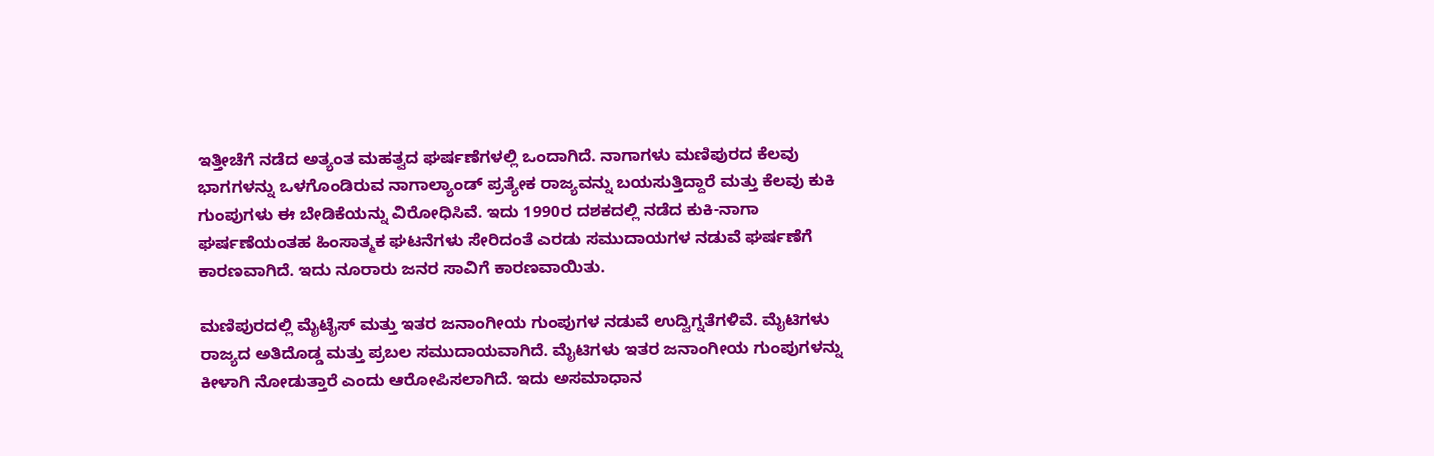ಇತ್ತೀಚೆಗೆ ನಡೆದ ಅತ್ಯಂತ ಮಹತ್ವದ ಘರ್ಷಣೆಗಳಲ್ಲಿ ಒಂದಾಗಿದೆ. ನಾಗಾಗಳು ಮಣಿಪುರದ ಕೆಲವು ಭಾಗಗಳನ್ನು ಒಳಗೊಂಡಿರುವ ನಾಗಾಲ್ಯಾಂಡ್ ಪ್ರತ್ಯೇಕ ರಾಜ್ಯವನ್ನು ಬಯಸುತ್ತಿದ್ದಾರೆ ಮತ್ತು ಕೆಲವು ಕುಕಿ ಗುಂಪುಗಳು ಈ ಬೇಡಿಕೆಯನ್ನು ವಿರೋಧಿಸಿವೆ. ಇದು 1990ರ ದಶಕದಲ್ಲಿ ನಡೆದ ಕುಕಿ-ನಾಗಾ ಘರ್ಷಣೆಯಂತಹ ಹಿಂಸಾತ್ಮಕ ಘಟನೆಗಳು ಸೇರಿದಂತೆ ಎರಡು ಸಮುದಾಯಗಳ ನಡುವೆ ಘರ್ಷಣೆಗೆ ಕಾರಣವಾಗಿದೆ. ಇದು ನೂರಾರು ಜನರ ಸಾವಿಗೆ ಕಾರಣವಾಯಿತು.

ಮಣಿಪುರದಲ್ಲಿ ಮೈಟೈಸ್ ಮತ್ತು ಇತರ ಜನಾಂಗೀಯ ಗುಂಪುಗಳ ನಡುವೆ ಉದ್ವಿಗ್ನತೆಗಳಿವೆ. ಮೈಟಿಗಳು ರಾಜ್ಯದ ಅತಿದೊಡ್ಡ ಮತ್ತು ಪ್ರಬಲ ಸಮುದಾಯವಾಗಿದೆ. ಮೈಟಿಗಳು ಇತರ ಜನಾಂಗೀಯ ಗುಂಪುಗಳನ್ನು ಕೀಳಾಗಿ ನೋಡುತ್ತಾರೆ ಎಂದು ಆರೋಪಿಸಲಾಗಿದೆ. ಇದು ಅಸಮಾಧಾನ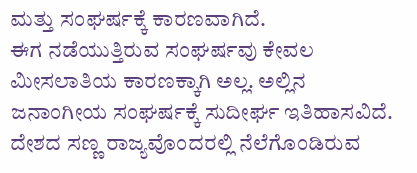ಮತ್ತು ಸಂಘರ್ಷಕ್ಕೆ ಕಾರಣವಾಗಿದೆ.
ಈಗ ನಡೆಯುತ್ತಿರುವ ಸಂಘರ್ಷವು ಕೇವಲ ಮೀಸಲಾತಿಯ ಕಾರಣಕ್ಕಾಗಿ ಅಲ್ಲ. ಅಲ್ಲಿನ ಜನಾಂಗೀಯ ಸಂಘರ್ಷಕ್ಕೆ ಸುದೀರ್ಘ ಇತಿಹಾಸವಿದೆ. ದೇಶದ ಸಣ್ಣ ರಾಜ್ಯವೊಂದರಲ್ಲಿ ನೆಲೆಗೊಂಡಿರುವ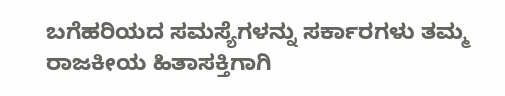ಬಗೆಹರಿಯದ ಸಮಸ್ಯೆಗಳನ್ನು ಸರ್ಕಾರಗಳು ತಮ್ಮ ರಾಜಕೀಯ ಹಿತಾಸಕ್ತಿಗಾಗಿ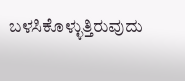ಬಳಸಿಕೊಳ್ಳುತ್ತಿರುವುದು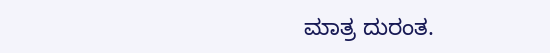ಮಾತ್ರ ದುರಂತ.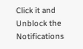Click it and Unblock the Notifications